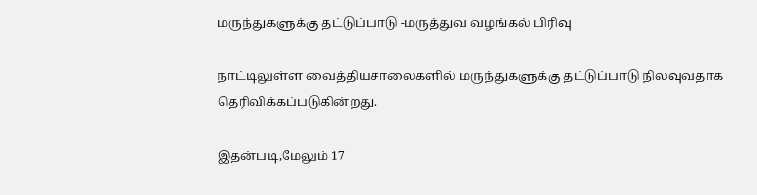மருந்துகளுக்கு தட்டுப்பாடு -மருத்துவ வழங்கல் பிரிவு

நாட்டிலுள்ள வைத்தியசாலைகளில் மருந்துகளுக்கு தட்டுப்பாடு நிலவுவதாக தெரிவிக்கப்படுகின்றது.

இதன்படி,மேலும் 17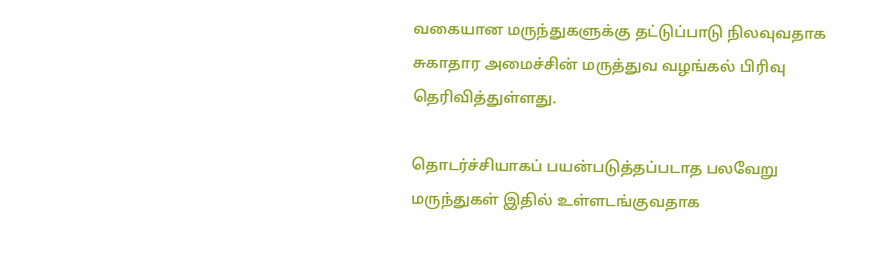வகையான மருந்துகளுக்கு தட்டுப்பாடு நிலவுவதாக சுகாதார அமைச்சின் மருத்துவ வழங்கல் பிரிவு தெரிவித்துள்ளது.

தொடர்ச்சியாகப் பயன்படுத்தப்படாத பலவேறு மருந்துகள் இதில் உள்ளடங்குவதாக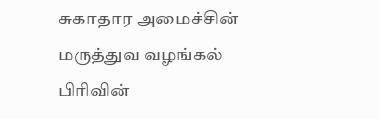சுகாதார அமைச்சின் மருத்துவ வழங்கல் பிரிவின்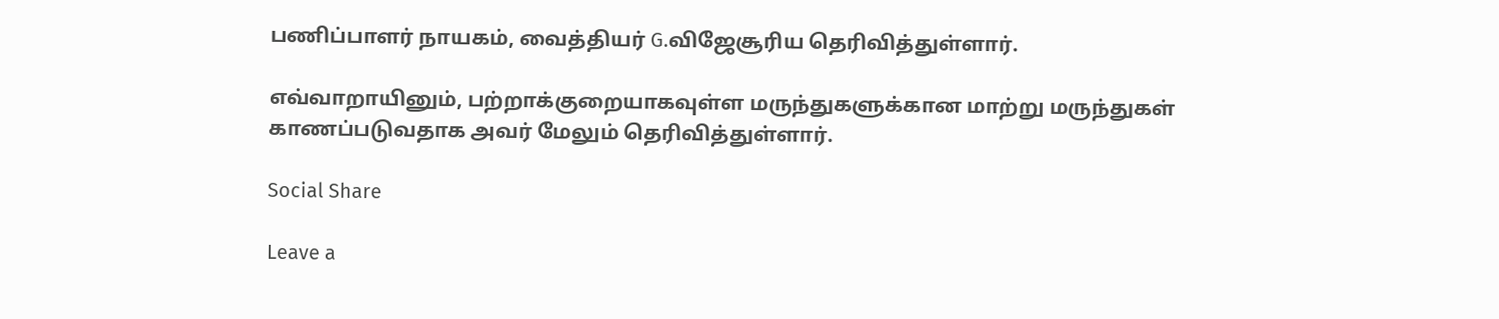பணிப்பாளர் நாயகம், வைத்தியர் G.விஜேசூரிய தெரிவித்துள்ளார்.

எவ்வாறாயினும், பற்றாக்குறையாகவுள்ள மருந்துகளுக்கான மாற்று மருந்துகள் காணப்படுவதாக அவர் மேலும் தெரிவித்துள்ளார்.

Social Share

Leave a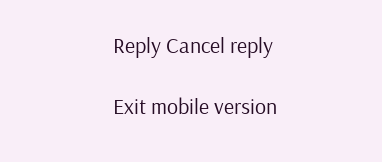Reply Cancel reply

Exit mobile version